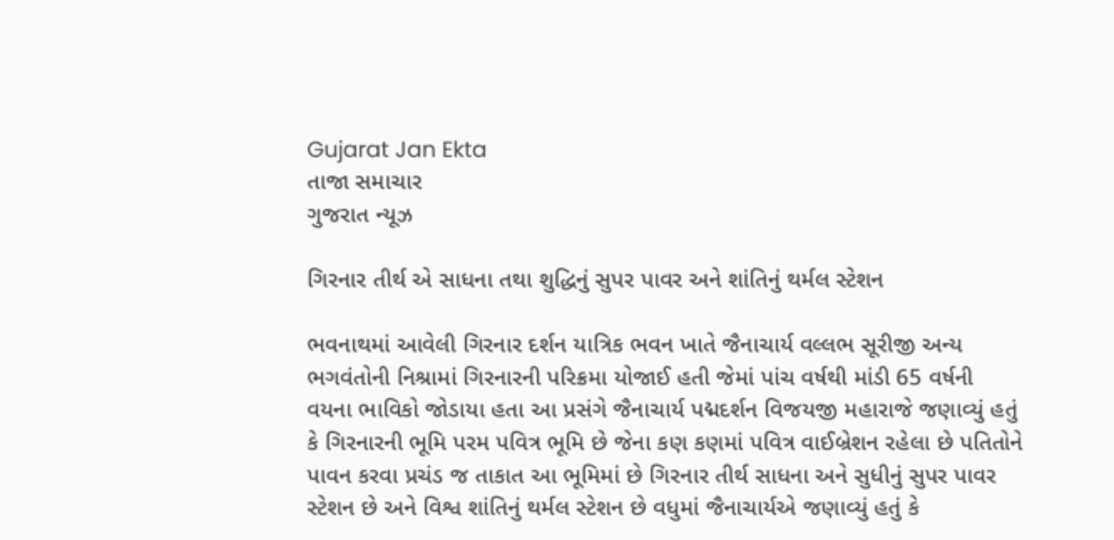Gujarat Jan Ekta
તાજા સમાચાર
ગુજરાત ન્યૂઝ

ગિરનાર તીર્થ એ સાધના તથા શુદ્ધિનું સુપર પાવર અને શાંતિનું થર્મલ સ્ટેશન

ભવનાથમાં આવેલી ગિરનાર દર્શન યાત્રિક ભવન ખાતે જૈનાચાર્ય વલ્લભ સૂરીજી અન્ય ભગવંતોની નિશ્રામાં ગિરનારની પરિક્રમા યોજાઈ હતી જેમાં પાંચ વર્ષથી માંડી 65 વર્ષની વયના ભાવિકો જોડાયા હતા આ પ્રસંગે જૈનાચાર્ય પદ્મદર્શન વિજયજી મહારાજે જણાવ્યું હતું કે ગિરનારની ભૂમિ પરમ પવિત્ર ભૂમિ છે જેના કણ કણમાં પવિત્ર વાઈબ્રેશન રહેલા છે પતિતોને પાવન કરવા પ્રચંડ જ તાકાત આ ભૂમિમાં છે ગિરનાર તીર્થ સાધના અને સુધીનું સુપર પાવર સ્ટેશન છે અને વિશ્વ શાંતિનું થર્મલ સ્ટેશન છે વધુમાં જૈનાચાર્યએ જણાવ્યું હતું કે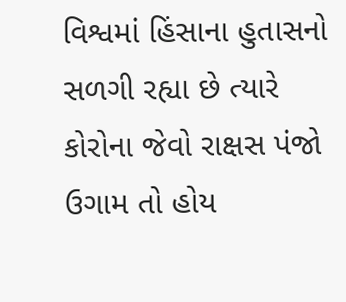વિશ્વમાં હિંસાના હુતાસનો સળગી રહ્યા છે ત્યારે કોરોના જેવો રાક્ષસ પંજો ઉગામ તો હોય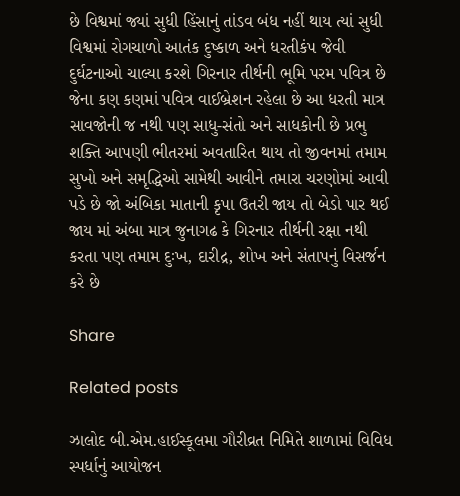છે વિશ્વમાં જ્યાં સુધી હિંસાનું તાંડવ બંધ નહીં થાય ત્યાં સુધી વિશ્વમાં રોગચાળો આતંક દુષ્કાળ અને ધરતીકંપ જેવી દુર્ઘટનાઓ ચાલ્યા કરશે ગિરનાર તીર્થની ભૂમિ પરમ પવિત્ર છે જેના કણ કણમાં પવિત્ર વાઈબ્રેશન રહેલા છે આ ધરતી માત્ર સાવજોની જ નથી પણ સાધુ-સંતો અને સાધકોની છે પ્રભુ શક્તિ આપણી ભીતરમાં અવતારિત થાય તો જીવનમાં તમામ સુખો અને સમૃદ્ધિઓ સામેથી આવીને તમારા ચરણોમાં આવી પડે છે જો અંબિકા માતાની કૃપા ઉતરી જાય તો બેડો પાર થઈ જાય માં અંબા માત્ર જુનાગઢ કે ગિરનાર તીર્થની રક્ષા નથી કરતા પણ તમામ દુઃખ, દારીદ્ર, શોખ અને સંતાપનું વિસર્જન કરે છે

Share

Related posts

ઝાલોદ બી.એમ.હાઈસ્કૂલમા ગૌરીવ્રત નિમિતે શાળામાં વિવિધ સ્પર્ધાનું આયોજન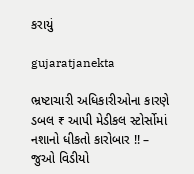કરાયું

gujaratjanekta

ભ્રષ્ટાચારી અધિકારીઓના કારણે ડબલ ₹ આપી મેડીકલ સ્ટોર્સોમાં નશાનો ધીકતો કારોબાર !! – જુઓ વિડીયો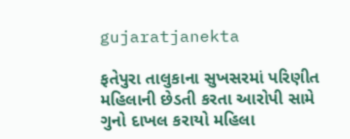gujaratjanekta

ફતેપુરા તાલુકાના સુખસરમાં પરિણીત મહિલાની છેડતી કરતા આરોપી સામે ગુનો દાખલ કરાયો મહિલા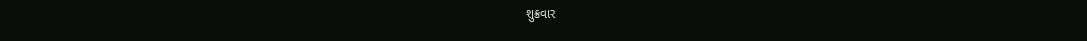શુક્રવાર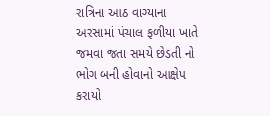રાત્રિના આઠ વાગ્યાના અરસામાં પંચાલ ફળીયા ખાતે જમવા જતા સમયે છેડતી નો ભોગ બની હોવાનો આક્ષેપ કરાયો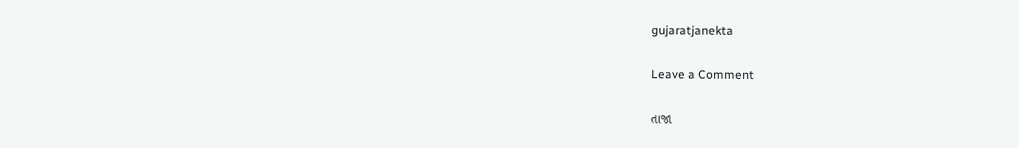gujaratjanekta

Leave a Comment

તાજા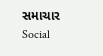સમાચાર
Social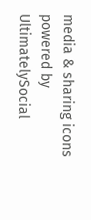media & sharing icons powered by UltimatelySocial